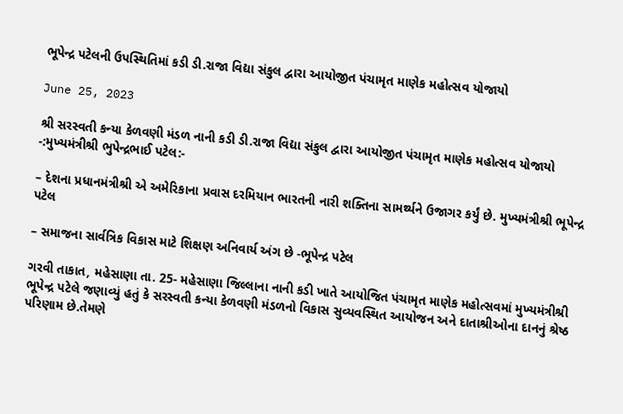ભૂપેન્દ્ર પટેલની ઉપસ્થિતિમાં કડી ડી.રાજા વિદ્યા સંકુલ દ્વારા આયોજીત પંચામૃત માણેક મહોત્સવ યોજાયો

June 25, 2023

શ્રી સરસ્વતી કન્યા કેળવણી મંડળ નાની કડી ડી.રાજા વિદ્યા સંકુલ દ્વારા આયોજીત પંચામૃત માણેક મહોત્સવ યોજાયો -:મુખ્યમંત્રીશ્રી ભુપેન્દ્રભાઈ પટેલ:-

– દેશના પ્રધાનમંત્રીશ્રી એ અમેરિકાના પ્રવાસ દરમિયાન ભારતની નારી શક્તિના સામર્થ્યને ઉજાગર કર્યું છે. મુખ્યમંત્રીશ્રી ભૂપેન્દ્ર પટેલ

– સમાજના સાર્વત્રિક વિકાસ માટે શિક્ષણ અનિવાર્ય અંગ છે -ભૂપેન્દ્ર પટેલ

ગરવી તાકાત, મહેસાણા તા. 25- મહેસાણા જિલ્લાના નાની કડી ખાતે આયોજિત પંચામૃત માણેક મહોત્સવમાં મુખ્યમંત્રીશ્રી ભૂપેન્દ્ર પટેલે જણાવ્યું હતું કે સરસ્વતી કન્યા કેળવણી મંડળનો વિકાસ સુવ્યવસ્થિત આયોજન અને દાતાશ્રીઓના દાનનું શ્રેષ્ઠ પરિણામ છે.તેમણે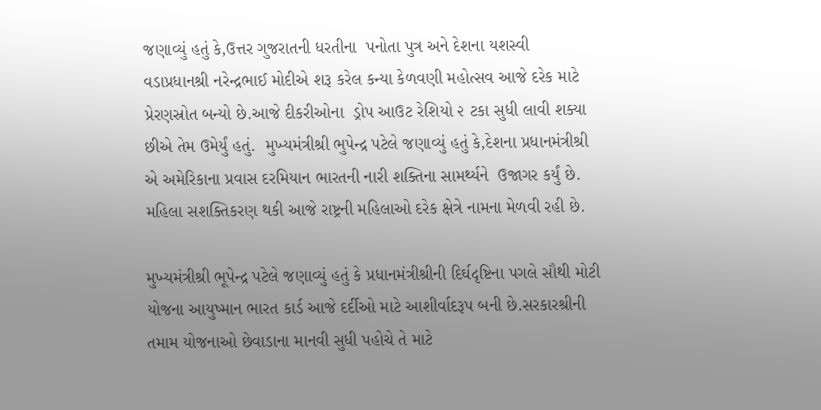જણાવ્યું હતું કે,ઉત્તર ગુજરાતની ધરતીના  પનોતા પુત્ર અને દેશના યશસ્વી વડાપ્રધાનશ્રી નરેન્દ્રભાઈ મોદીએ શરૂ કરેલ કન્યા કેળવણી મહોત્સવ આજે દરેક માટે પ્રેરણસ્રોત બન્યો છે.આજે દીકરીઓના  ડ્રોપ આઉટ રેશિયો ૨ ટકા સુધી લાવી શક્યા છીએ તેમ ઉમેર્યું હતું.  મુખ્યમંત્રીશ્રી ભુપેન્દ્ર પટેલે જણાવ્યું હતું કે,દેશના પ્રધાનમંત્રીશ્રી એ અમેરિકાના પ્રવાસ દરમિયાન ભારતની નારી શક્તિના સામર્થ્યને  ઉજાગર કર્યું છે. મહિલા સશક્તિકરણ થકી આજે રાષ્ટ્રની મહિલાઓ દરેક ક્ષેત્રે નામના મેળવી રહી છે.

મુખ્યમંત્રીશ્રી ભૂપેન્દ્ર પટેલે જણાવ્યું હતું કે પ્રધાનમંત્રીશ્રીની દિર્ઘદૃષ્ટિના પગલે સૌથી મોટી યોજના આયુષ્માન ભારત કાર્ડ આજે દર્દીઓ માટે આશીર્વાદરૂપ બની છે.સરકારશ્રીની તમામ યોજનાઓ છેવાડાના માનવી સુધી પહોચે તે માટે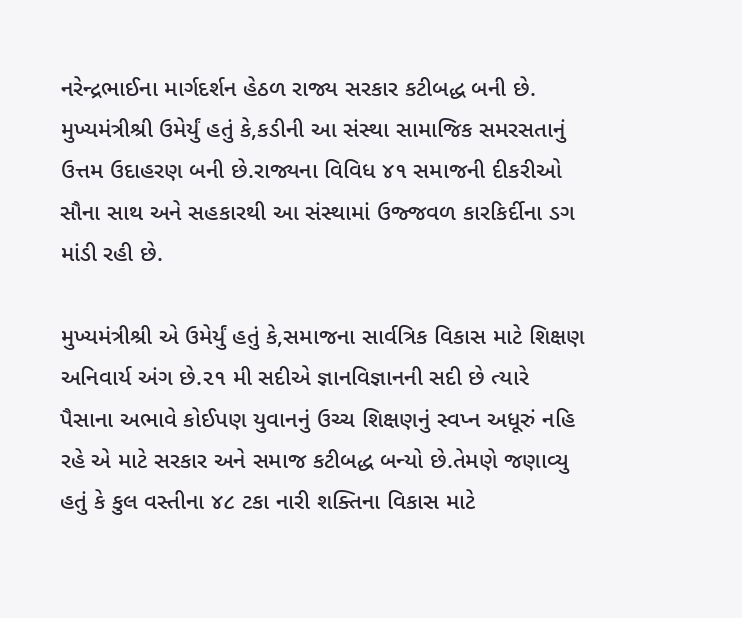નરેન્દ્રભાઈના માર્ગદર્શન હેઠળ રાજ્ય સરકાર કટીબદ્ધ બની છે.  મુખ્યમંત્રીશ્રી ઉમેર્યું હતું કે,કડીની આ સંસ્થા સામાજિક સમરસતાનું ઉત્તમ ઉદાહરણ બની છે.રાજ્યના વિવિધ ૪૧ સમાજની દીકરીઓ સૌના સાથ અને સહકારથી આ સંસ્થામાં ઉજ્જવળ કારકિર્દીના ડગ માંડી રહી છે.

મુખ્યમંત્રીશ્રી એ ઉમેર્યું હતું કે,સમાજના સાર્વત્રિક વિકાસ માટે શિક્ષણ અનિવાર્ય અંગ છે.૨૧ મી સદીએ જ્ઞાનવિજ્ઞાનની સદી છે ત્યારે પૈસાના અભાવે કોઈપણ યુવાનનું ઉચ્ચ શિક્ષણનું સ્વપ્ન અધૂરું નહિ રહે એ માટે સરકાર અને સમાજ કટીબદ્ધ બન્યો છે.તેમણે જણાવ્યુ હતું કે કુલ વસ્તીના ૪૮ ટકા નારી શક્તિના વિકાસ માટે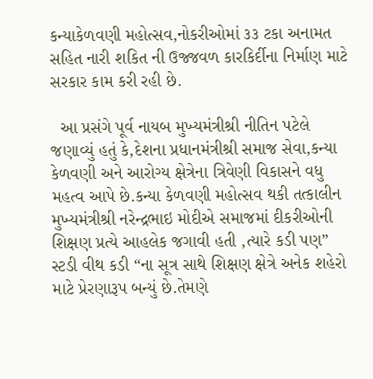કન્યાકેળવણી મહોત્સવ,નોકરીઓમાં ૩૩ ટકા અનામત સહિત નારી શકિત ની ઉજ્જવળ કારકિર્દીના નિર્માણ માટે સરકાર કામ કરી રહી છે.

  આ પ્રસંગે પૂર્વ નાયબ મુખ્યમંત્રીશ્રી નીતિન પટેલે જણાવ્યું હતું કે,દેશના પ્રધાનમંત્રીશ્રી સમાજ સેવા,કન્યા કેળવણી અને આરોગ્ય ક્ષેત્રેના ત્રિવેણી વિકાસને વધુ મહત્વ આપે છે.કન્યા કેળવણી મહોત્સવ થકી તત્કાલીન મુખ્યમંત્રીશ્રી નરેન્દ્રભાઇ મોદીએ સમાજમાં દીકરીઓની શિક્ષણ પ્રત્યે આહલેક જગાવી હતી ,ત્યારે કડી પણ” સ્ટડી વીથ કડી “ના સૂત્ર સાથે શિક્ષણ ક્ષેત્રે અનેક શહેરો માટે પ્રેરણારૂપ બન્યું છે.તેમણે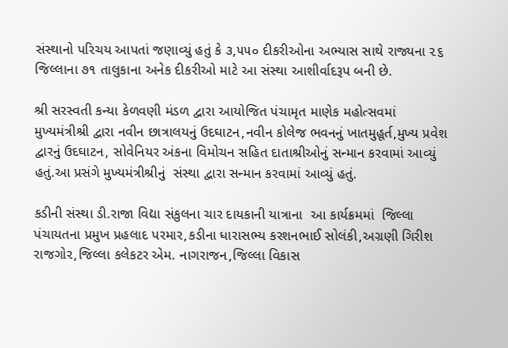સંસ્થાનો પરિચય આપતાં જણાવ્યું હતું કે ૩,૫૫૦ દીકરીઓના અભ્યાસ સાથે રાજ્યના ૨૬ જિલ્લાના ૭૧ તાલુકાના અનેક દીકરીઓ માટે આ સંસ્થા આશીર્વાદરૂપ બની છે.

શ્રી સરસ્વતી કન્યા કેળવણી મંડળ દ્વારા આયોજિત પંચામૃત માણેક મહોત્સવમાં મુખ્યમંત્રીશ્રી દ્વારા નવીન છાત્રાલયનું ઉદઘાટન,નવીન કોલેજ ભવનનું ખાતમુહૂર્ત,મુખ્ય પ્રવેશ દ્વારનું ઉદઘાટન, સોવેનિયર અંકના વિમોચન સહિત દાતાશ્રીઓનું સન્માન કરવામાં આવ્યું હતું.આ પ્રસંગે મુખ્યમંત્રીશ્રીનું  સંસ્થા દ્વારા સન્માન કરવામાં આવ્યું હતું.

કડીની સંસ્થા ડી.રાજા વિદ્યા સંકુલના ચાર દાયકાની યાત્રાના  આ કાર્યક્રમમાં  જિલ્લા પંચાયતના પ્રમુખ પ્રહલાદ પરમાર,કડીના ધારાસભ્ય કરશનભાઈ સોલંકી,અગ્રણી ગિરીશ રાજગોર,જિલ્લા કલેકટર એમ. નાગરાજન,જિલ્લા વિકાસ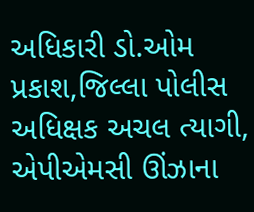અધિકારી ડો.ઓમ પ્રકાશ,જિલ્લા પોલીસ અધિક્ષક અચલ ત્યાગી, એપીએમસી ઊંઝાના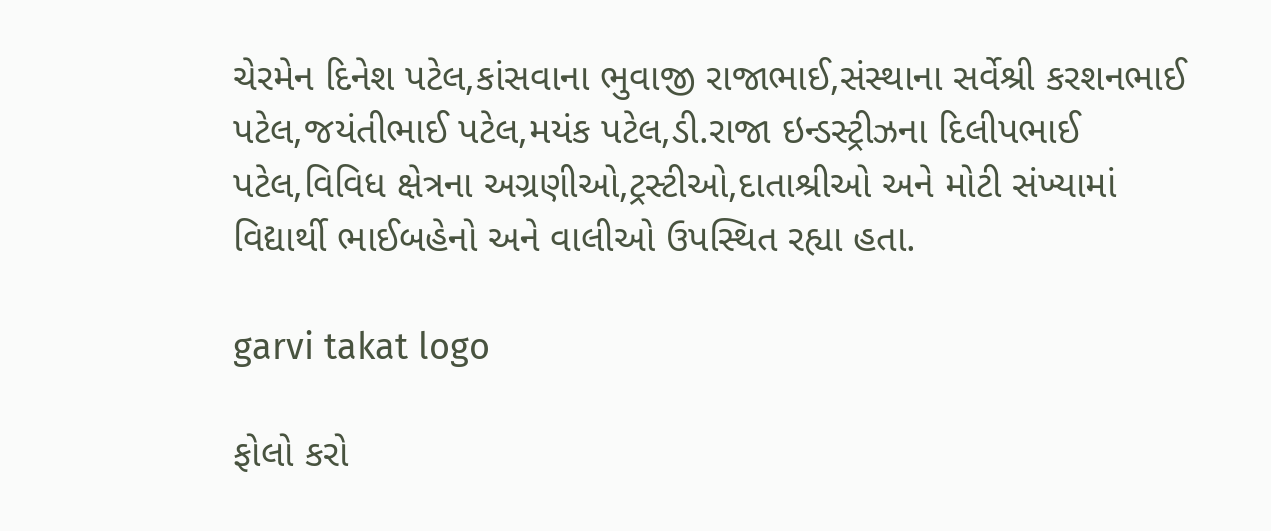ચેરમેન દિનેશ પટેલ,કાંસવાના ભુવાજી રાજાભાઈ,સંસ્થાના સર્વેશ્રી કરશનભાઈ પટેલ,જયંતીભાઈ પટેલ,મયંક પટેલ,ડી.રાજા ઇન્ડસ્ટ્રીઝના દિલીપભાઈ પટેલ,વિવિધ ક્ષેત્રના અગ્રણીઓ,ટ્રસ્ટીઓ,દાતાશ્રીઓ અને મોટી સંખ્યામાં વિદ્યાર્થી ભાઈબહેનો અને વાલીઓ ઉપસ્થિત રહ્યા હતા.

garvi takat logo

ફોલો કરો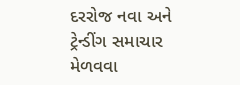દરરોજ નવા અને ટ્રેન્ડીંગ સમાચાર મેળવવા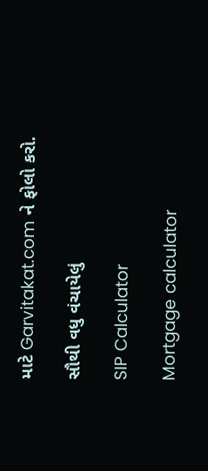માટે Garvitakat.com ને ફોલો કરો.

સૌથી વધુ વંચાયેલું

SIP Calculator

Mortgage calculator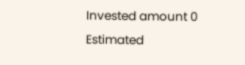Invested amount 0
Estimated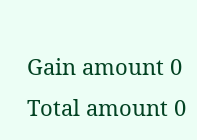Gain amount 0
Total amount 0